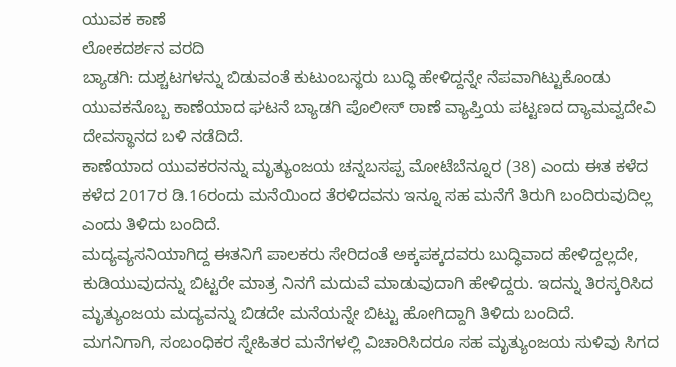ಯುವಕ ಕಾಣೆ
ಲೋಕದರ್ಶನ ವರದಿ
ಬ್ಯಾಡಗಿ: ದುಶ್ಚಟಗಳನ್ನು ಬಿಡುವಂತೆ ಕುಟುಂಬಸ್ಥರು ಬುದ್ಧಿ ಹೇಳಿದ್ದನ್ನೇ ನೆಪವಾಗಿಟ್ಟುಕೊಂಡು ಯುವಕನೊಬ್ಬ ಕಾಣೆಯಾದ ಘಟನೆ ಬ್ಯಾಡಗಿ ಪೊಲೀಸ್ ಠಾಣೆ ವ್ಯಾಪ್ತಿಯ ಪಟ್ಟಣದ ದ್ಯಾಮವ್ವದೇವಿ ದೇವಸ್ಥಾನದ ಬಳಿ ನಡೆದಿದೆ.
ಕಾಣೆಯಾದ ಯುವಕರನನ್ನು ಮೃತ್ಯುಂಜಯ ಚನ್ನಬಸಪ್ಪ ಮೋಟೆಬೆನ್ನೂರ (38) ಎಂದು ಈತ ಕಳೆದ ಕಳೆದ 2017ರ ಡಿ.16ರಂದು ಮನೆಯಿಂದ ತೆರಳಿದವನು ಇನ್ನೂ ಸಹ ಮನೆಗೆ ತಿರುಗಿ ಬಂದಿರುವುದಿಲ್ಲ ಎಂದು ತಿಳಿದು ಬಂದಿದೆ.
ಮದ್ಯವ್ಯಸನಿಯಾಗಿದ್ದ ಈತನಿಗೆ ಪಾಲಕರು ಸೇರಿದಂತೆ ಅಕ್ಕಪಕ್ಕದವರು ಬುದ್ಧಿವಾದ ಹೇಳಿದ್ದಲ್ಲದೇ, ಕುಡಿಯುವುದನ್ನು ಬಿಟ್ಟರೇ ಮಾತ್ರ ನಿನಗೆ ಮದುವೆ ಮಾಡುವುದಾಗಿ ಹೇಳಿದ್ದರು. ಇದನ್ನು ತಿರಸ್ಕರಿಸಿದ ಮೃತ್ಯುಂಜಯ ಮದ್ಯವನ್ನು ಬಿಡದೇ ಮನೆಯನ್ನೇ ಬಿಟ್ಟು ಹೋಗಿದ್ದಾಗಿ ತಿಳಿದು ಬಂದಿದೆ.
ಮಗನಿಗಾಗಿ, ಸಂಬಂಧಿಕರ ಸ್ನೇಹಿತರ ಮನೆಗಳಲ್ಲಿ ವಿಚಾರಿಸಿದರೂ ಸಹ ಮೃತ್ಯುಂಜಯ ಸುಳಿವು ಸಿಗದ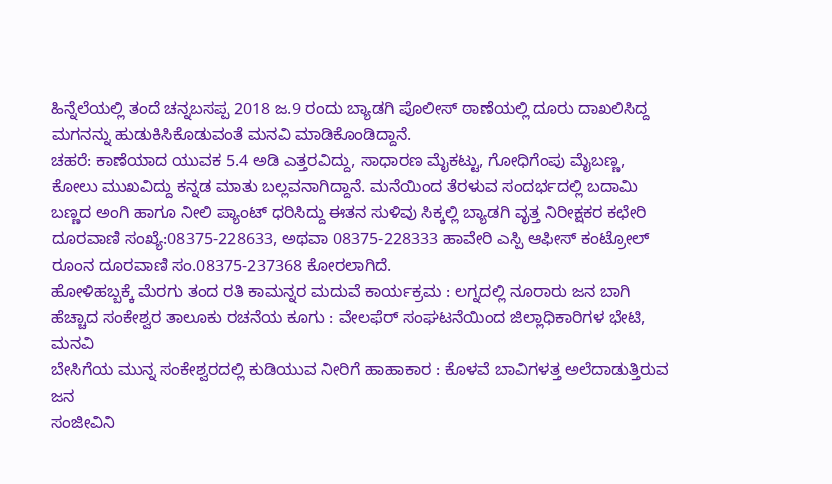ಹಿನ್ನೆಲೆಯಲ್ಲಿ ತಂದೆ ಚನ್ನಬಸಪ್ಪ 2018 ಜ.9 ರಂದು ಬ್ಯಾಡಗಿ ಪೊಲೀಸ್ ಠಾಣೆಯಲ್ಲಿ ದೂರು ದಾಖಲಿಸಿದ್ದ ಮಗನನ್ನು ಹುಡುಕಿಸಿಕೊಡುವಂತೆ ಮನವಿ ಮಾಡಿಕೊಂಡಿದ್ದಾನೆ.
ಚಹರೆ: ಕಾಣೆಯಾದ ಯುವಕ 5.4 ಅಡಿ ಎತ್ತರವಿದ್ದು, ಸಾಧಾರಣ ಮೈಕಟ್ಟು, ಗೋಧಿಗೆಂಪು ಮೈಬಣ್ಣ, ಕೋಲು ಮುಖವಿದ್ದು ಕನ್ನಡ ಮಾತು ಬಲ್ಲವನಾಗಿದ್ದಾನೆ. ಮನೆಯಿಂದ ತೆರಳುವ ಸಂದರ್ಭದಲ್ಲಿ ಬದಾಮಿ ಬಣ್ಣದ ಅಂಗಿ ಹಾಗೂ ನೀಲಿ ಪ್ಯಾಂಟ್ ಧರಿಸಿದ್ದು ಈತನ ಸುಳಿವು ಸಿಕ್ಕಲ್ಲಿ ಬ್ಯಾಡಗಿ ವೃತ್ತ ನಿರೀಕ್ಷಕರ ಕಛೇರಿ ದೂರವಾಣಿ ಸಂಖ್ಯೆ:08375-228633, ಅಥವಾ 08375-228333 ಹಾವೇರಿ ಎಸ್ಪಿ ಆಫೀಸ್ ಕಂಟ್ರೋಲ್ ರೂಂನ ದೂರವಾಣಿ ಸಂ.08375-237368 ಕೋರಲಾಗಿದೆ.
ಹೋಳಿಹಬ್ಬಕ್ಕೆ ಮೆರಗು ತಂದ ರತಿ ಕಾಮನ್ನರ ಮದುವೆ ಕಾರ್ಯಕ್ರಮ : ಲಗ್ನದಲ್ಲಿ ನೂರಾರು ಜನ ಬಾಗಿ
ಹೆಚ್ಚಾದ ಸಂಕೇಶ್ವರ ತಾಲೂಕು ರಚನೆಯ ಕೂಗು : ವೇಲಫೆರ್ ಸಂಘಟನೆಯಿಂದ ಜಿಲ್ಲಾಧಿಕಾರಿಗಳ ಭೇಟಿ, ಮನವಿ
ಬೇಸಿಗೆಯ ಮುನ್ನ ಸಂಕೇಶ್ವರದಲ್ಲಿ ಕುಡಿಯುವ ನೀರಿಗೆ ಹಾಹಾಕಾರ : ಕೊಳವೆ ಬಾವಿಗಳತ್ತ ಅಲೆದಾಡುತ್ತಿರುವ ಜನ
ಸಂಜೀವಿನಿ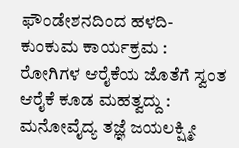ಫೌಂಡೇಶನದಿಂದ ಹಳದಿ-ಕುಂಕುಮ ಕಾರ್ಯಕ್ರಮ : ರೋಗಿಗಳ ಆರೈಕೆಯ ಜೊತೆಗೆ ಸ್ವಂತ ಆರೈಕೆ ಕೂಡ ಮಹತ್ವದ್ದು : ಮನೋವೈದ್ಯ ತಜ್ಞೆ ಜಯಲಕ್ಷ್ಮೀ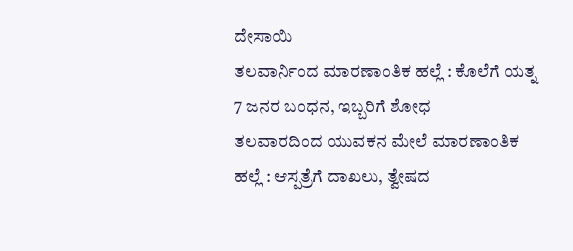ದೇಸಾಯಿ
ತಲವಾರ್ನಿಂದ ಮಾರಣಾಂತಿಕ ಹಲ್ಲೆ : ಕೊಲೆಗೆ ಯತ್ನ 7 ಜನರ ಬಂಧನ, ಇಬ್ಬರಿಗೆ ಶೋಧ
ತಲವಾರದಿಂದ ಯುವಕನ ಮೇಲೆ ಮಾರಣಾಂತಿಕ ಹಲ್ಲೆ : ಆಸ್ಪತ್ರೆಗೆ ದಾಖಲು, ತ್ವೇಷದ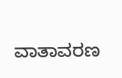ವಾತಾವರಣ